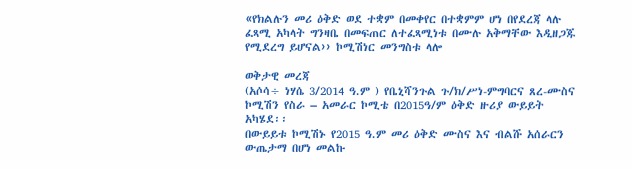«የክልሉን መሪ ዕቅድ ወደ ተቋም በመቀየር በተቋምም ሆነ በየደረጃ ላሉ ፈጻሚ አካላት ግንዛቤ በመፍጠር ለተፈጻሚነቱ በሙሉ አቅማቸው እዲዘጋጁ የሚደረግ ይሆናል›› ኮሚሽነር መንግስቱ ላሎ

ወቅታዊ መረጃ
(አሶሳ÷ ነሃሴ 3/2014 ዓ.ም ) የቤኒሻንጉል ጉ/ክ/ሥነ-ምግባርና ጸረ-ሙስና ኮሚሽን የስራ – አመራር ኮሚቴ በ2015ዓ/ም ዕቅድ ዙሪያ ውይይት አካሄደ፡፡
በውይይቱ ኮሚሽኑ የ2015 ዓ.ም መሪ ዕቅድ ሙስና እና ብልሹ አሰራርን ውጤታማ በሆነ መልኩ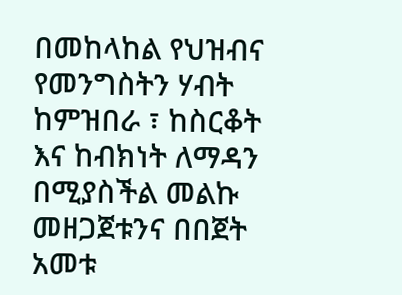በመከላከል የህዝብና የመንግስትን ሃብት ከምዝበራ ፣ ከስርቆት እና ከብክነት ለማዳን በሚያስችል መልኩ መዘጋጀቱንና በበጀት አመቱ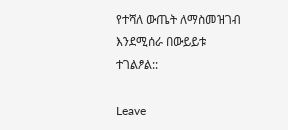የተሻለ ውጤት ለማስመዝገብ እንደሚሰራ በውይይቱ ተገልፆል::

Leave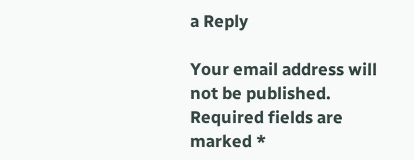a Reply

Your email address will not be published. Required fields are marked *